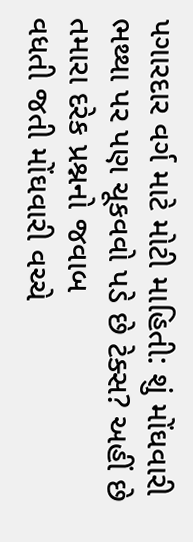પગારદાર વર્ગ માટે મોટી માહિતી: શું મોંઘવારી ભથ્થા પર પણ ચૂકવવો પડે છે ટેક્સ? અહીં છે તમારા દરેક પ્રશ્નનો જવાબ
વધતી જતી મોંઘવારી વચ્ચે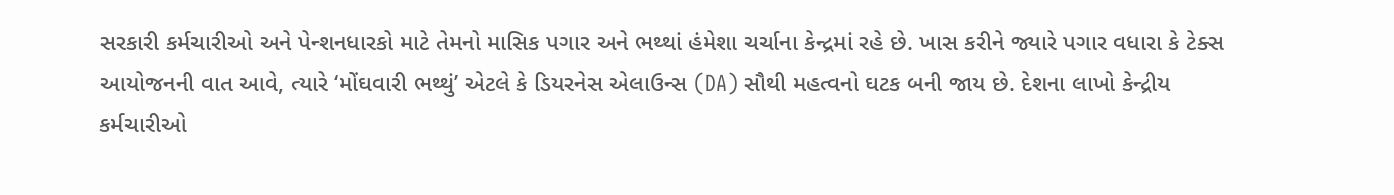સરકારી કર્મચારીઓ અને પેન્શનધારકો માટે તેમનો માસિક પગાર અને ભથ્થાં હંમેશા ચર્ચાના કેન્દ્રમાં રહે છે. ખાસ કરીને જ્યારે પગાર વધારા કે ટેક્સ આયોજનની વાત આવે, ત્યારે ‘મોંઘવારી ભથ્થું’ એટલે કે ડિયરનેસ એલાઉન્સ (DA) સૌથી મહત્વનો ઘટક બની જાય છે. દેશના લાખો કેન્દ્રીય કર્મચારીઓ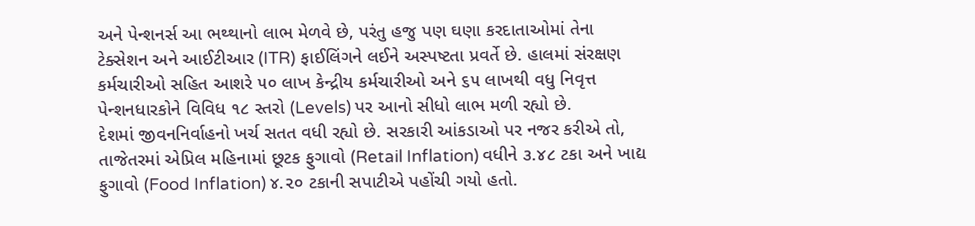અને પેન્શનર્સ આ ભથ્થાનો લાભ મેળવે છે, પરંતુ હજુ પણ ઘણા કરદાતાઓમાં તેના ટેક્સેશન અને આઈટીઆર (ITR) ફાઈલિંગને લઈને અસ્પષ્ટતા પ્રવર્તે છે. હાલમાં સંરક્ષણ કર્મચારીઓ સહિત આશરે ૫૦ લાખ કેન્દ્રીય કર્મચારીઓ અને ૬૫ લાખથી વધુ નિવૃત્ત પેન્શનધારકોને વિવિધ ૧૮ સ્તરો (Levels) પર આનો સીધો લાભ મળી રહ્યો છે.
દેશમાં જીવનનિર્વાહનો ખર્ચ સતત વધી રહ્યો છે. સરકારી આંકડાઓ પર નજર કરીએ તો, તાજેતરમાં એપ્રિલ મહિનામાં છૂટક ફુગાવો (Retail Inflation) વધીને ૩.૪૮ ટકા અને ખાદ્ય ફુગાવો (Food Inflation) ૪.૨૦ ટકાની સપાટીએ પહોંચી ગયો હતો.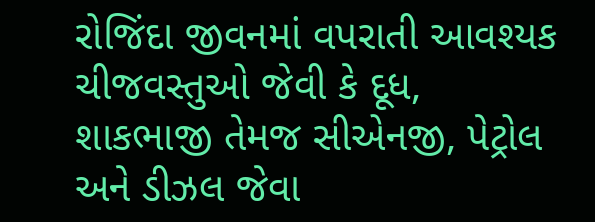રોજિંદા જીવનમાં વપરાતી આવશ્યક ચીજવસ્તુઓ જેવી કે દૂધ, શાકભાજી તેમજ સીએનજી, પેટ્રોલ અને ડીઝલ જેવા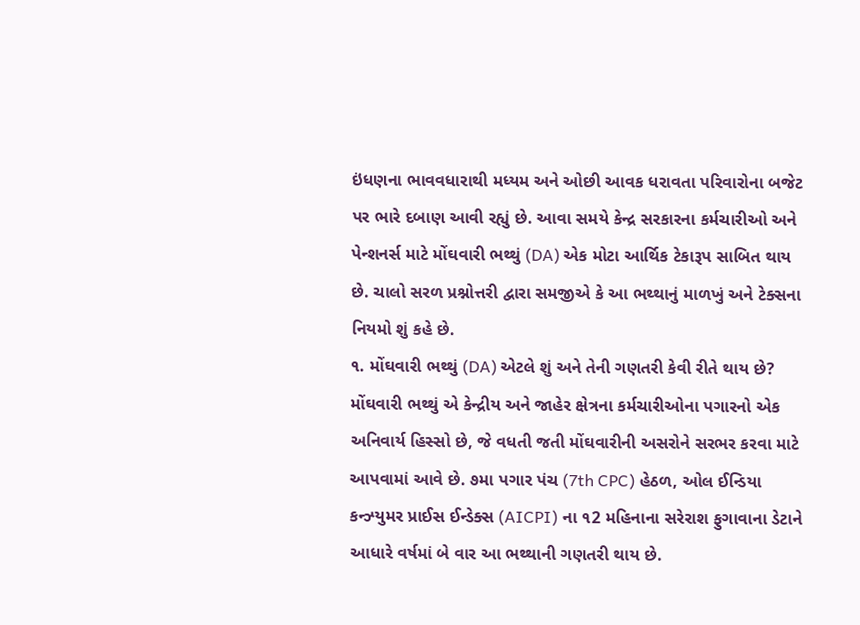ઇંધણના ભાવવધારાથી મધ્યમ અને ઓછી આવક ધરાવતા પરિવારોના બજેટ પર ભારે દબાણ આવી રહ્યું છે. આવા સમયે કેન્દ્ર સરકારના કર્મચારીઓ અને પેન્શનર્સ માટે મોંઘવારી ભથ્થું (DA) એક મોટા આર્થિક ટેકારૂપ સાબિત થાય છે. ચાલો સરળ પ્રશ્નોત્તરી દ્વારા સમજીએ કે આ ભથ્થાનું માળખું અને ટેક્સના નિયમો શું કહે છે.
૧. મોંઘવારી ભથ્થું (DA) એટલે શું અને તેની ગણતરી કેવી રીતે થાય છે?
મોંઘવારી ભથ્થું એ કેન્દ્રીય અને જાહેર ક્ષેત્રના કર્મચારીઓના પગારનો એક અનિવાર્ય હિસ્સો છે, જે વધતી જતી મોંઘવારીની અસરોને સરભર કરવા માટે આપવામાં આવે છે. ૭મા પગાર પંચ (7th CPC) હેઠળ, ઓલ ઈન્ડિયા કન્ઝ્યુમર પ્રાઈસ ઈન્ડેક્સ (AICPI) ના ૧2 મહિનાના સરેરાશ ફુગાવાના ડેટાને આધારે વર્ષમાં બે વાર આ ભથ્થાની ગણતરી થાય છે.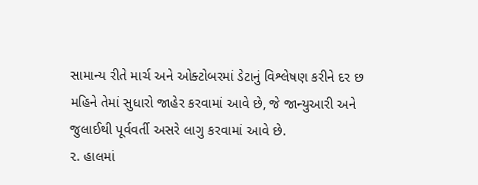સામાન્ય રીતે માર્ચ અને ઓક્ટોબરમાં ડેટાનું વિશ્લેષણ કરીને દર છ મહિને તેમાં સુધારો જાહેર કરવામાં આવે છે, જે જાન્યુઆરી અને જુલાઈથી પૂર્વવર્તી અસરે લાગુ કરવામાં આવે છે.
૨. હાલમાં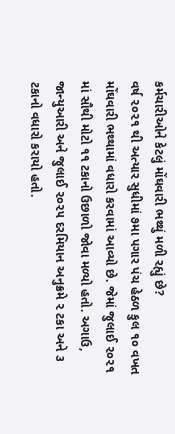કર્મચારીઓને કેટલું મોંઘવારી ભથ્થું મળી રહ્યું છે?
વર્ષ ૨૦૨૧ થી અત્યાર સુધીમાં ૭મા પગાર પંચ હેઠળ કુલ ૧૦ વખત મોંઘવારી ભથ્થામાં વધારો કરવામાં આવ્યો છે. જેમાં જુલાઈ ૨૦૨૧ માં સૌથી મોટો ૧૧ ટકાનો ઉછાળો જોવા મળ્યો હતો. અગાઉ, જાન્યુઆરી અને જુલાઈ ૨૦૨૫ દરમિયાન અનુક્રમે ૨ ટકા અને ૩ ટકાનો વધારો કરાયો હતો.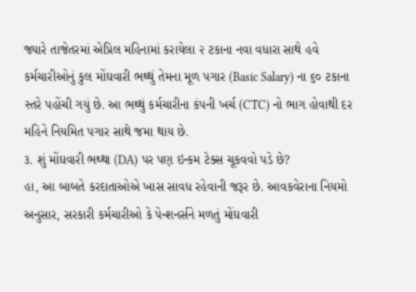જ્યારે તાજેતરમાં એપ્રિલ મહિનામાં કરાયેલા ૨ ટકાના નવા વધારા સાથે હવે કર્મચારીઓનું કુલ મોંઘવારી ભથ્થું તેમના મૂળ પગાર (Basic Salary) ના ૬૦ ટકાના સ્તરે પહોંચી ગયું છે. આ ભથ્થું કર્મચારીના કંપની ખર્ચ (CTC) નો ભાગ હોવાથી દર મહિને નિયમિત પગાર સાથે જમા થાય છે.
૩. શું મોંઘવારી ભથ્થા (DA) પર પણ ઇન્કમ ટેક્સ ચૂકવવો પડે છે?
હા, આ બાબતે કરદાતાઓએ ખાસ સાવધ રહેવાની જરૂર છે. આવકવેરાના નિયમો અનુસાર, સરકારી કર્મચારીઓ કે પેન્શનર્સને મળતું મોંઘવારી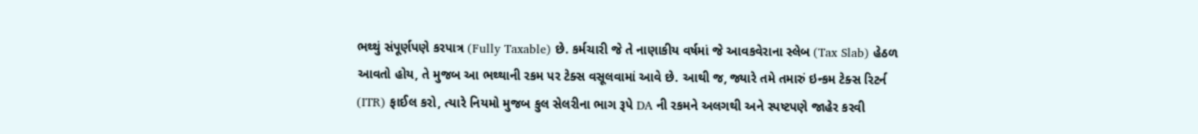ભથ્થું સંપૂર્ણપણે કરપાત્ર (Fully Taxable) છે. કર્મચારી જે તે નાણાકીય વર્ષમાં જે આવકવેરાના સ્લેબ (Tax Slab) હેઠળ આવતો હોય, તે મુજબ આ ભથ્થાની રકમ પર ટેક્સ વસૂલવામાં આવે છે. આથી જ, જ્યારે તમે તમારું ઇન્કમ ટેક્સ રિટર્ન (ITR) ફાઈલ કરો, ત્યારે નિયમો મુજબ કુલ સેલરીના ભાગ રૂપે DA ની રકમને અલગથી અને સ્પષ્ટપણે જાહેર કરવી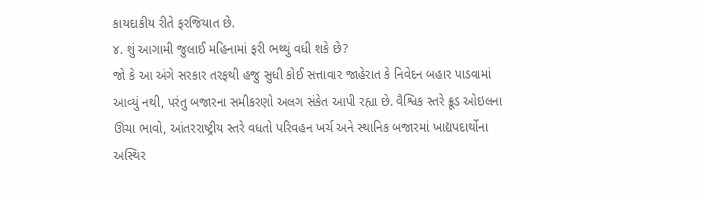કાયદાકીય રીતે ફરજિયાત છે.
૪. શું આગામી જુલાઈ મહિનામાં ફરી ભથ્થું વધી શકે છે?
જો કે આ અંગે સરકાર તરફથી હજુ સુધી કોઈ સત્તાવાર જાહેરાત કે નિવેદન બહાર પાડવામાં આવ્યું નથી, પરંતુ બજારના સમીકરણો અલગ સંકેત આપી રહ્યા છે. વૈશ્વિક સ્તરે ક્રૂડ ઓઇલના ઊંચા ભાવો, આંતરરાષ્ટ્રીય સ્તરે વધતો પરિવહન ખર્ચ અને સ્થાનિક બજારમાં ખાદ્યપદાર્થોના અસ્થિર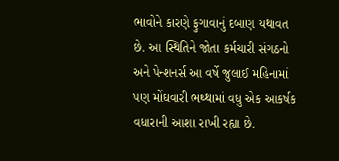ભાવોને કારણે ફુગાવાનું દબાણ યથાવત છે. આ સ્થિતિને જોતા કર્મચારી સંગઠનો અને પેન્શનર્સ આ વર્ષે જુલાઈ મહિનામાં પણ મોંઘવારી ભથ્થામાં વધુ એક આકર્ષક વધારાની આશા રાખી રહ્યા છે.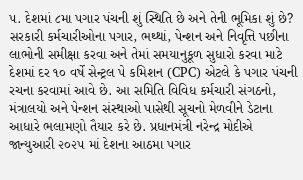૫. દેશમાં ૮મા પગાર પંચની શું સ્થિતિ છે અને તેની ભૂમિકા શું છે?
સરકારી કર્મચારીઓના પગાર, ભથ્થાં, પેન્શન અને નિવૃત્તિ પછીના લાભોની સમીક્ષા કરવા અને તેમાં સમયાનુકૂળ સુધારો કરવા માટે દેશમાં દર ૧૦ વર્ષે સેન્ટ્રલ પે કમિશન (CPC) એટલે કે પગાર પંચની રચના કરવામાં આવે છે. આ સમિતિ વિવિધ કર્મચારી સંગઠનો, મંત્રાલયો અને પેન્શન સંસ્થાઓ પાસેથી સૂચનો મેળવીને ડેટાના આધારે ભલામણો તૈયાર કરે છે. પ્રધાનમંત્રી નરેન્દ્ર મોદીએ જાન્યુઆરી ૨૦૨૫ માં દેશના આઠમા પગાર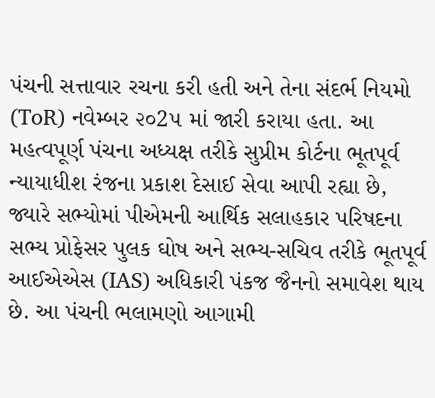પંચની સત્તાવાર રચના કરી હતી અને તેના સંદર્ભ નિયમો (ToR) નવેમ્બર ૨૦2૫ માં જારી કરાયા હતા. આ મહત્વપૂર્ણ પંચના અધ્યક્ષ તરીકે સુપ્રીમ કોર્ટના ભૂતપૂર્વ ન્યાયાધીશ રંજના પ્રકાશ દેસાઈ સેવા આપી રહ્યા છે, જ્યારે સભ્યોમાં પીએમની આર્થિક સલાહકાર પરિષદના સભ્ય પ્રોફેસર પુલક ઘોષ અને સભ્ય-સચિવ તરીકે ભૂતપૂર્વ આઈએએસ (IAS) અધિકારી પંકજ જૈનનો સમાવેશ થાય છે. આ પંચની ભલામણો આગામી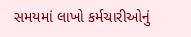સમયમાં લાખો કર્મચારીઓનું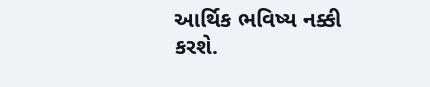આર્થિક ભવિષ્ય નક્કી કરશે.